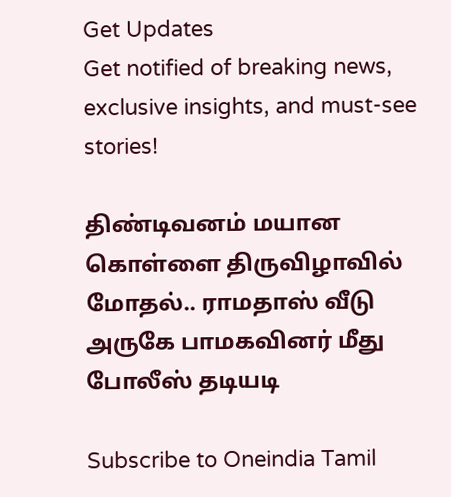Get Updates
Get notified of breaking news, exclusive insights, and must-see stories!

திண்டிவனம் மயான கொள்ளை திருவிழாவில் மோதல்.. ராமதாஸ் வீடு அருகே பாமகவினர் மீது போலீஸ் தடியடி

Subscribe to Oneindia Tamil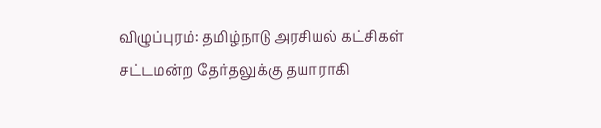விழுப்புரம்: தமிழ்நாடு அரசியல் கட்சிகள் சட்டமன்ற தேர்தலுக்கு தயாராகி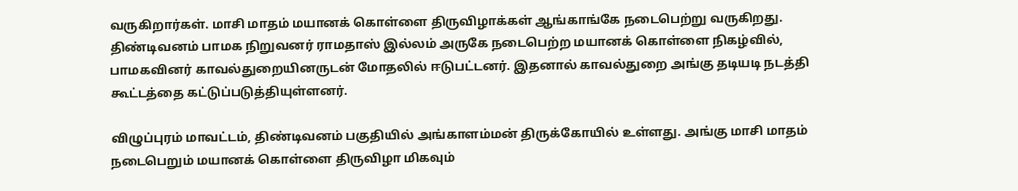வருகிறார்கள். மாசி மாதம் மயானக் கொள்ளை திருவிழாக்கள் ஆங்காங்கே நடைபெற்று வருகிறது. திண்டிவனம் பாமக நிறுவனர் ராமதாஸ் இல்லம் அருகே நடைபெற்ற மயானக் கொள்ளை நிகழ்வில், பாமகவினர் காவல்துறையினருடன் மோதலில் ஈடுபட்டனர். இதனால் காவல்துறை அங்கு தடியடி நடத்தி கூட்டத்தை கட்டுப்படுத்தியுள்ளனர்.

விழுப்புரம் மாவட்டம், திண்டிவனம் பகுதியில் அங்காளம்மன் திருக்கோயில் உள்ளது. அங்கு மாசி மாதம் நடைபெறும் மயானக் கொள்ளை திருவிழா மிகவும்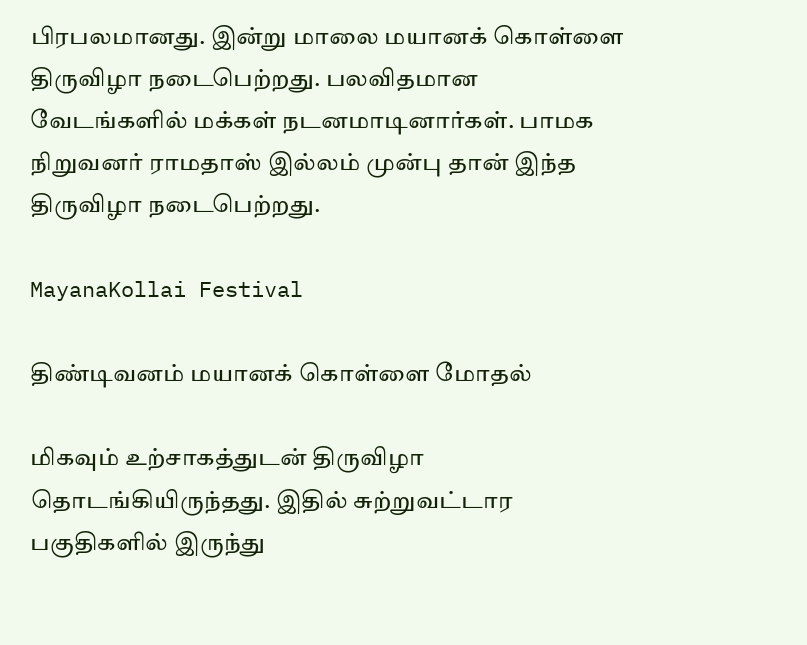பிரபலமானது. இன்று மாலை மயானக் கொள்ளை திருவிழா நடைபெற்றது. பலவிதமான வேடங்களில் மக்கள் நடனமாடினார்கள். பாமக நிறுவனர் ராமதாஸ் இல்லம் முன்பு தான் இந்த திருவிழா நடைபெற்றது.

MayanaKollai Festival

திண்டிவனம் மயானக் கொள்ளை மோதல்

மிகவும் உற்சாகத்துடன் திருவிழா தொடங்கியிருந்தது. இதில் சுற்றுவட்டார பகுதிகளில் இருந்து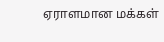ஏராளமான மக்கள்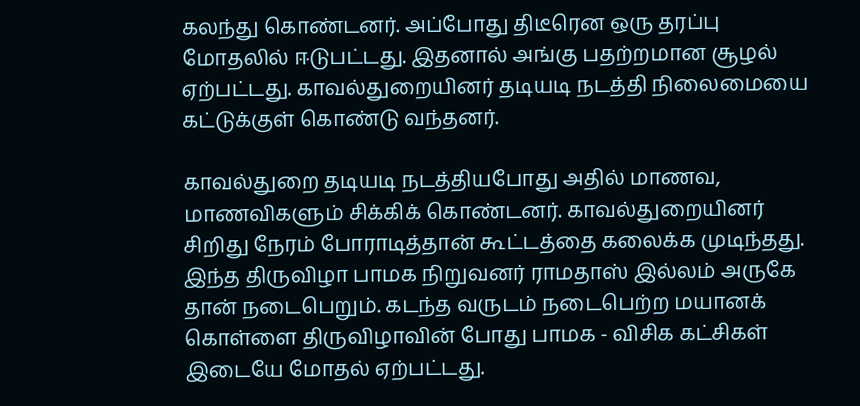கலந்து கொண்டனர். அப்போது திடீரென ஒரு தரப்பு மோதலில் ஈடுபட்டது. இதனால் அங்கு பதற்றமான சூழல் ஏற்பட்டது. காவல்துறையினர் தடியடி நடத்தி நிலைமையை கட்டுக்குள் கொண்டு வந்தனர்.

காவல்துறை தடியடி நடத்தியபோது அதில் மாணவ, மாணவிகளும் சிக்கிக் கொண்டனர். காவல்துறையினர் சிறிது நேரம் போராடித்தான் கூட்டத்தை கலைக்க முடிந்தது. இந்த திருவிழா பாமக நிறுவனர் ராமதாஸ் இல்லம் அருகே தான் நடைபெறும். கடந்த வருடம் நடைபெற்ற மயானக் கொள்ளை திருவிழாவின் போது பாமக - விசிக கட்சிகள் இடையே மோதல் ஏற்பட்டது.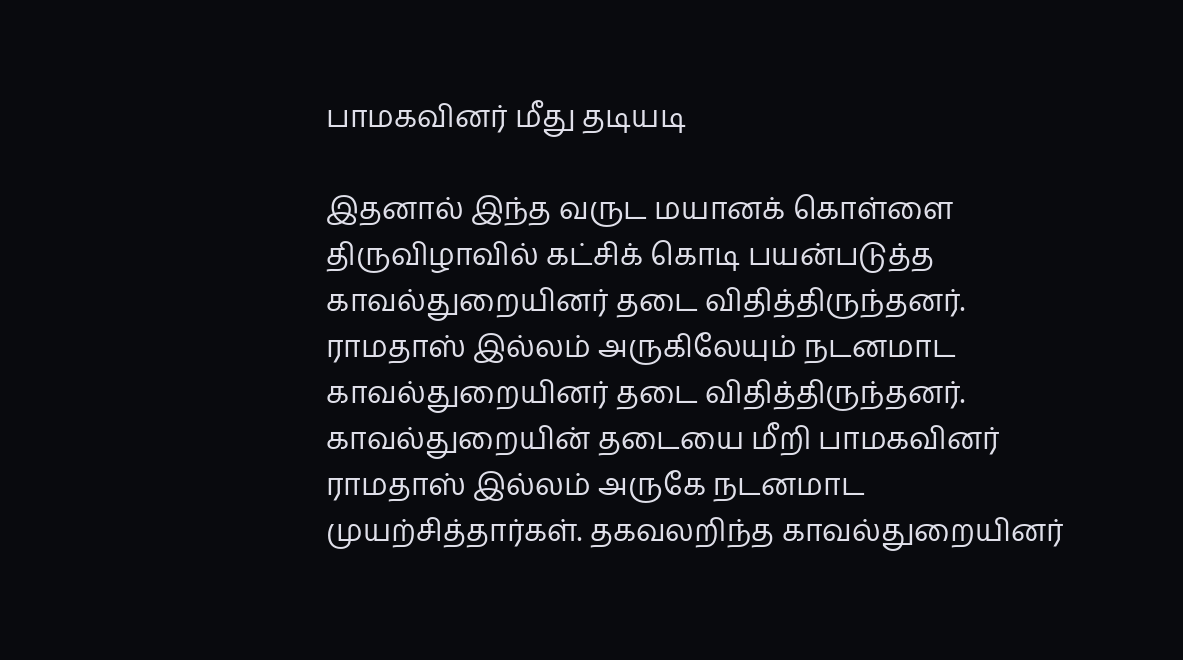பாமகவினர் மீது தடியடி

இதனால் இந்த வருட மயானக் கொள்ளை திருவிழாவில் கட்சிக் கொடி பயன்படுத்த காவல்துறையினர் தடை விதித்திருந்தனர். ராமதாஸ் இல்லம் அருகிலேயும் நடனமாட காவல்துறையினர் தடை விதித்திருந்தனர். காவல்துறையின் தடையை மீறி பாமகவினர் ராமதாஸ் இல்லம் அருகே நடனமாட முயற்சித்தார்கள். தகவலறிந்த காவல்துறையினர்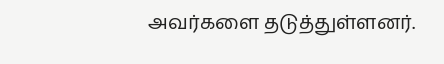அவர்களை தடுத்துள்ளனர்.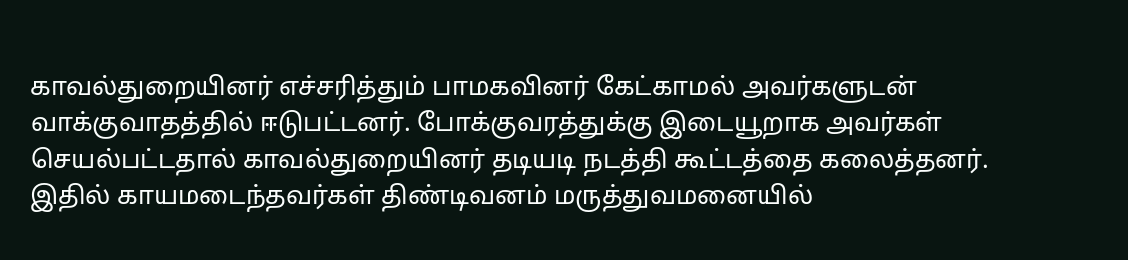காவல்துறையினர் எச்சரித்தும் பாமகவினர் கேட்காமல் அவர்களுடன் வாக்குவாதத்தில் ஈடுபட்டனர். போக்குவரத்துக்கு இடையூறாக அவர்கள் செயல்பட்டதால் காவல்துறையினர் தடியடி நடத்தி கூட்டத்தை கலைத்தனர். இதில் காயமடைந்தவர்கள் திண்டிவனம் மருத்துவமனையில்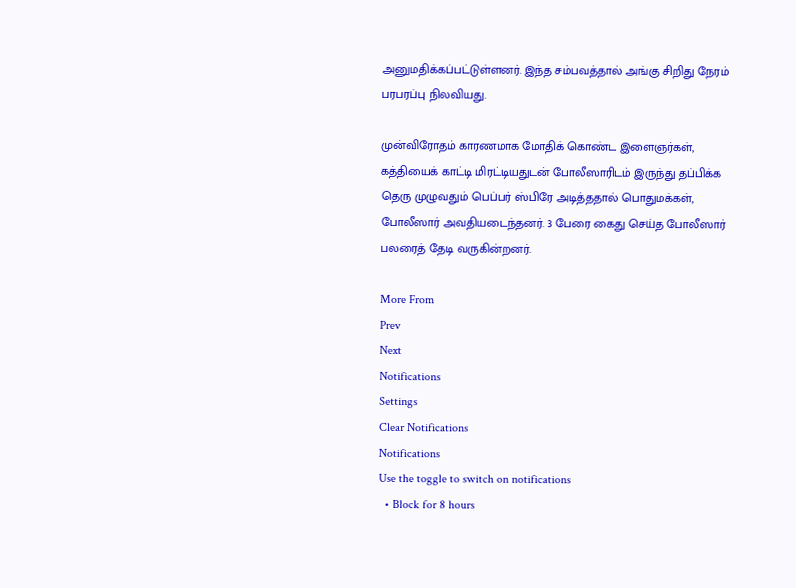அனுமதிக்கப்பட்டுள்ளனர். இந்த சம்பவத்தால் அங்கு சிறிது நேரம் பரபரப்பு நிலவியது.

முன்விரோதம் காரணமாக மோதிக் கொண்ட இளைஞர்கள், கத்தியைக் காட்டி மிரட்டியதுடன் போலீஸாரிடம் இருந்து தப்பிக்க தெரு முழுவதும் பெப்பர் ஸ்பிரே அடித்ததால் பொதுமக்கள், போலீஸார் அவதியடைந்தனர். 3 பேரை கைது செய்த போலீஸார் பலரைத் தேடி வருகின்றனர்.

More From
Prev
Next
Notifications
Settings
Clear Notifications
Notifications
Use the toggle to switch on notifications
  • Block for 8 hours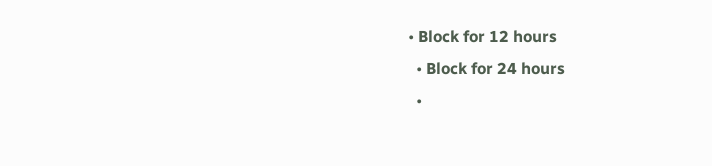• Block for 12 hours
  • Block for 24 hours
  •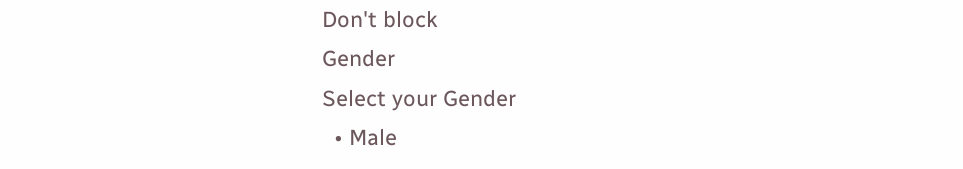Don't block
Gender
Select your Gender
  • Male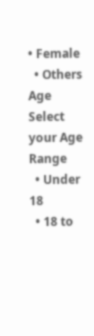• Female
  • Others
Age
Select your Age Range
  • Under 18
  • 18 to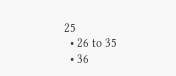25
  • 26 to 35
  • 36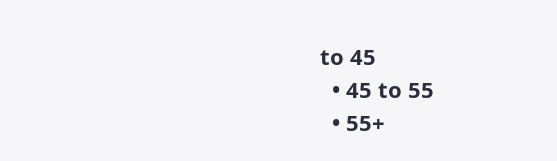to 45
  • 45 to 55
  • 55+